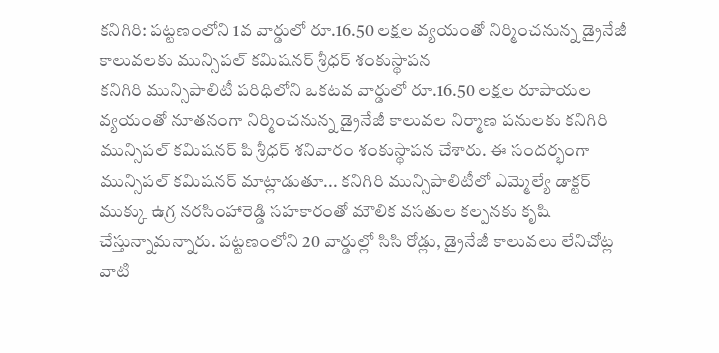కనిగిరి: పట్టణంలోని 1వ వార్డులో రూ.16.50 లక్షల వ్యయంతో నిర్మించనున్న డ్రైనేజీ కాలువలకు మున్సిపల్ కమిషనర్ శ్రీధర్ శంకుస్థాపన
కనిగిరి మున్సిపాలిటీ పరిధిలోని ఒకటవ వార్డులో రూ.16.50 లక్షల రూపాయల వ్యయంతో నూతనంగా నిర్మించనున్న డ్రైనేజీ కాలువల నిర్మాణ పనులకు కనిగిరి మున్సిపల్ కమిషనర్ పి శ్రీధర్ శనివారం శంకుస్థాపన చేశారు. ఈ సందర్భంగా మున్సిపల్ కమిషనర్ మాట్లాడుతూ... కనిగిరి మున్సిపాలిటీలో ఎమ్మెల్యే డాక్టర్ ముక్కు ఉగ్ర నరసింహారెడ్డి సహకారంతో మౌలిక వసతుల కల్పనకు కృషి చేస్తున్నామన్నారు. పట్టణంలోని 20 వార్డుల్లో సిసి రోడ్లు, డ్రైనేజీ కాలువలు లేనిచోట్ల వాటి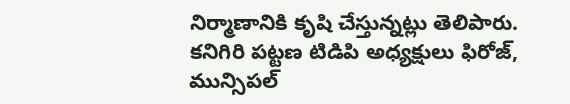నిర్మాణానికి కృషి చేస్తున్నట్లు తెలిపారు. కనిగిరి పట్టణ టిడిపి అధ్యక్షులు ఫిరోజ్, మున్సిపల్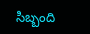సిబ్బంది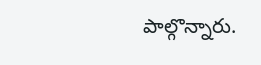పాల్గొన్నారు.